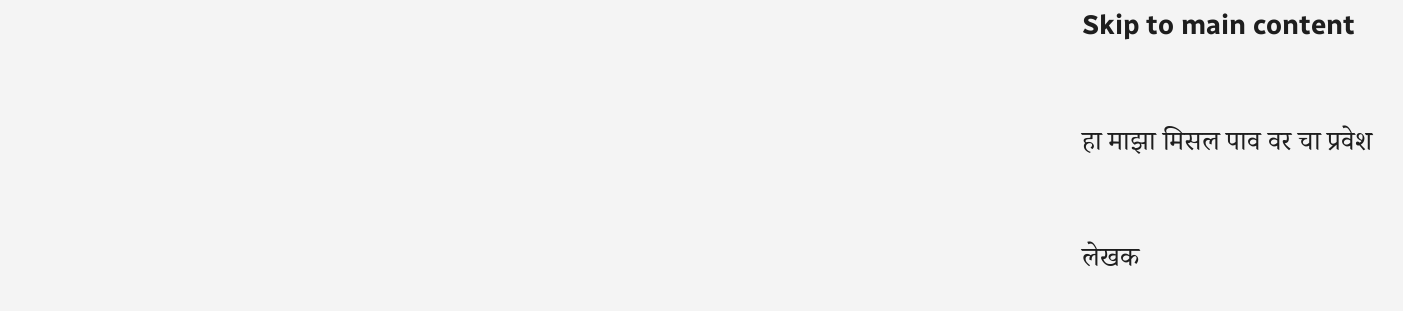Skip to main content

हा माझा मिसल पाव वर चा प्रवेश

लेखक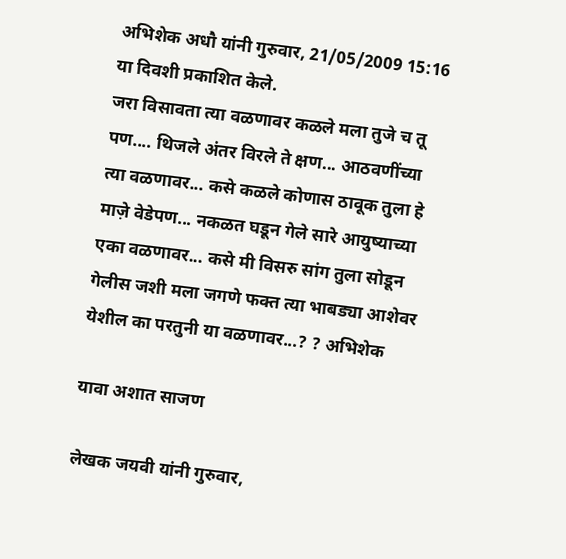अभिशेक अधौ यांनी गुरुवार, 21/05/2009 15:16 या दिवशी प्रकाशित केले.
जरा विसावता त्या वळणावर कळले मला तुजे च तू पण.... थिजले अंतर विरले ते क्षण... आठवणींच्या त्या वळणावर... कसे कळले कोणास ठावूक तुला हे माज़े वेडेपण... नकळत घडून गेले सारे आयुष्याच्या एका वळणावर... कसे मी विसरु सांग तुला सोडून गेलीस जशी मला जगणे फक्त त्या भाबड्या आशेवर येशील का परतुनी या वळणावर...? ? अभिशेक

यावा अशात साजण

लेखक जयवी यांनी गुरुवार,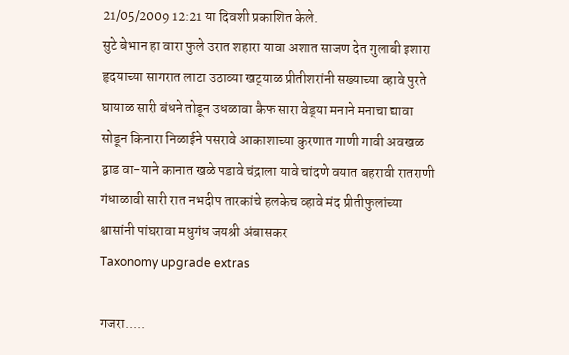21/05/2009 12:21 या दिवशी प्रकाशित केले.
सुटे बेभान हा वारा फुले उरात शहारा यावा अशात साजण देत गुलाबी इशारा हृदयाच्या सागरात लाटा उठाव्या खट्‍याळ प्रीतीशरांनी सख्याच्या व्हावे पुरते घायाळ सारी बंधने तोडून उधळावा कैफ सारा वेड्‍या मनाने मनाचा द्यावा सोडून किनारा निळाईने पसरावे आकाशाच्या कुरणात गाणी गावी अवखळ द्वाड वा-याने कानात खळे पडावे चंद्राला यावे चांदणे वयात बहरावी रातराणी गंधाळावी सारी रात नभदीप तारकांचे हलकेच व्हावे मंद प्रीतीफुलांच्या श्वासांनी पांघरावा मधुगंध जयश्री अंबासकर
Taxonomy upgrade extras

गजरा.....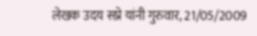लेखक उदय सप्रे यांनी गुरुवार, 21/05/2009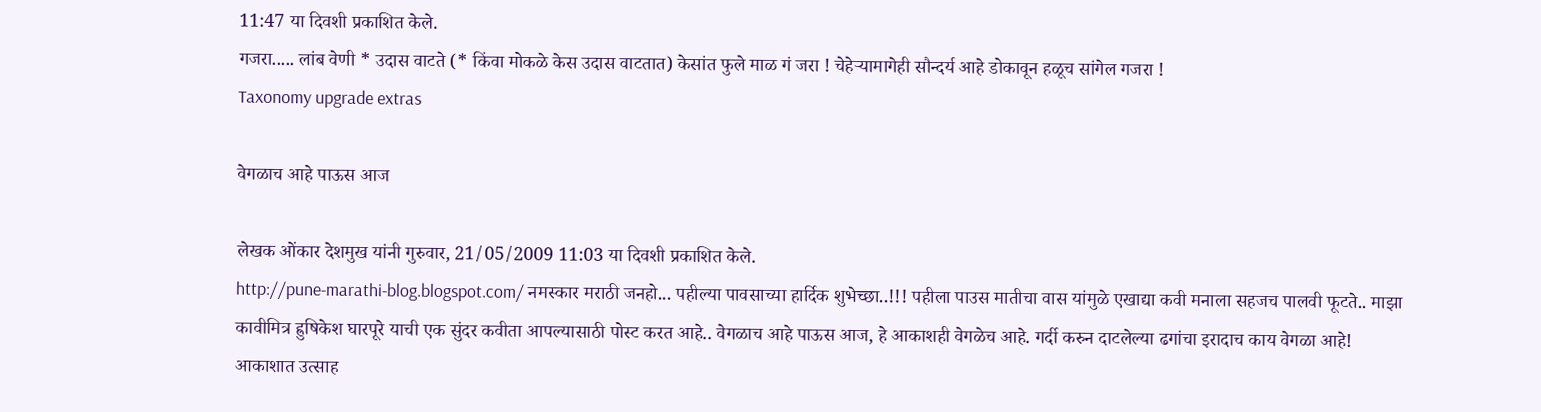11:47 या दिवशी प्रकाशित केले.
गजरा..... लांब वेणी * उदास वाटते (* किंवा मोकळे केस उदास वाटतात) केसांत फुले माळ गं जरा ! चेहेर्‍यामागेही सौन्दर्य आहे डोकावून हळूच सांगेल गजरा !
Taxonomy upgrade extras

वेगळाच आहे पाऊस आज

लेखक ओंकार देशमुख यांनी गुरुवार, 21/05/2009 11:03 या दिवशी प्रकाशित केले.
http://pune-marathi-blog.blogspot.com/ नमस्कार मराठी जनहो... पहील्या पावसाच्या हार्दिक शुभेच्छा..!!! पहीला पाउस मातीचा वास यांमुळे एखाद्या कवी मनाला सहजच पालवी फूटते.. माझा कावीमित्र ह्रुषिकेश घारपूरे याची एक सुंदर कवीता आपल्यासाठी पोस्ट करत आहे.. वेगळाच आहे पाऊस आज, हे आकाशही वेगळेच आहे. गर्दी करुन दाटलेल्या ढगांचा इरादाच काय वेगळा आहे! आकाशात उत्साह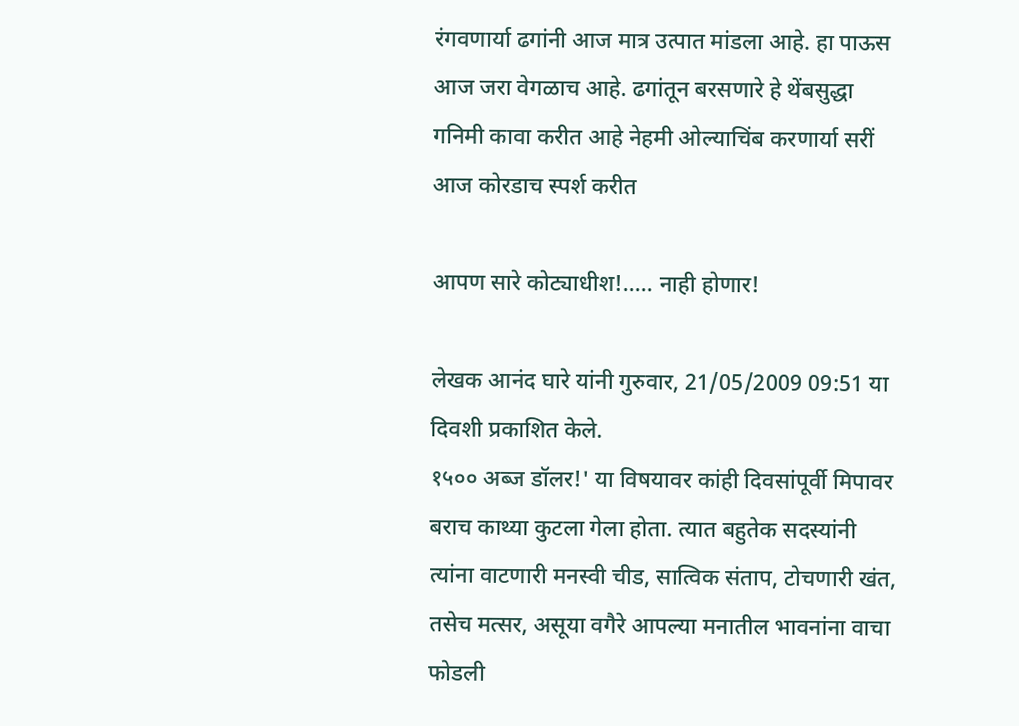रंगवणार्या ढगांनी आज मात्र उत्पात मांडला आहे. हा पाऊस आज जरा वेगळाच आहे. ढगांतून बरसणारे हे थेंबसुद्धा गनिमी कावा करीत आहे नेहमी ओल्याचिंब करणार्या सरीं आज कोरडाच स्पर्श करीत

आपण सारे कोट्याधीश!..... नाही होणार!

लेखक आनंद घारे यांनी गुरुवार, 21/05/2009 09:51 या दिवशी प्रकाशित केले.
१५०० अब्ज डॉलर!' या विषयावर कांही दिवसांपूर्वी मिपावर बराच काथ्या कुटला गेला होता. त्यात बहुतेक सदस्यांनी त्यांना वाटणारी मनस्वी चीड, सात्विक संताप, टोचणारी खंत, तसेच मत्सर, असूया वगैरे आपल्या मनातील भावनांना वाचा फोडली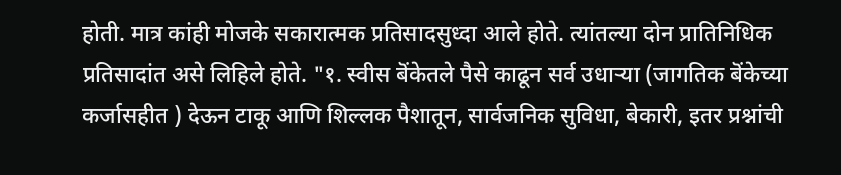होती. मात्र कांही मोजके सकारात्मक प्रतिसादसुध्दा आले होते. त्यांतल्या दोन प्रातिनिधिक प्रतिसादांत असे लिहिले होते. "१. स्वीस बॆंकेतले पैसे काढून सर्व उधार्‍या (जागतिक बॆंकेच्या कर्जासहीत ) देऊन टाकू आणि शिल्लक पैशातून, सार्वजनिक सुविधा, बेकारी, इतर प्रश्नांची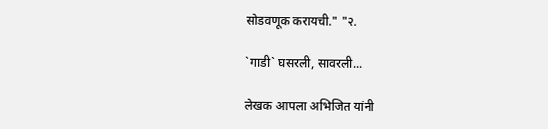सोडवणूक करायची." "२.

`गाडी` घसरली, सावरली...

लेखक आपला अभिजित यांनी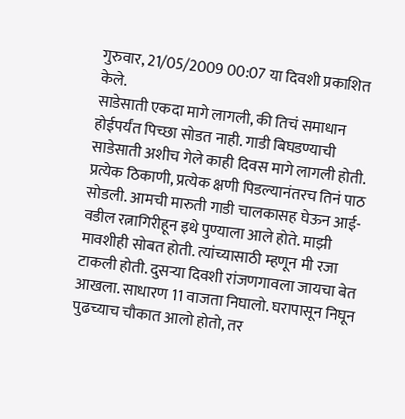गुरुवार, 21/05/2009 00:07 या दिवशी प्रकाशित केले.
साडेसाती एकदा मागे लागली, की तिचं समाधान होईपर्यंत पिच्छा सोडत नाही. गाडी बिघडण्याची साडेसाती अशीच गेले काही दिवस मागे लागली होती. प्रत्येक ठिकाणी, प्रत्येक क्षणी पिडल्यानंतरच तिनं पाठ सोडली. आमची मारुती गाडी चालकासह घेऊन आई-वडील रत्नागिरीहून इथे पुण्याला आले होते. माझी मावशीही सोबत होती. त्यांच्यासाठी म्हणून मी रजा टाकली होती. दुसऱ्या दिवशी रांजणगावला जायचा बेत आखला. साधारण 11 वाजता निघालो. घरापासून निघून पुढच्याच चौकात आलो होतो, तर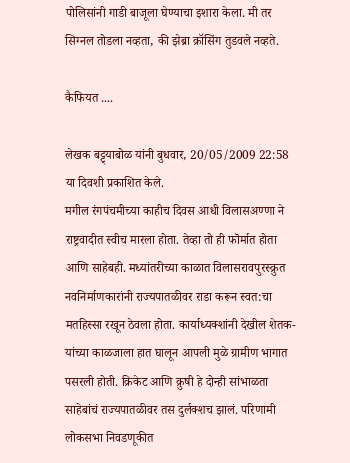पोलिसांनी गाडी बाजूला घेण्याचा इशारा केला. मी तर सिग्नल तोडला नव्हता, की झेब्रा क्रॉसिंग तुडवले नव्हते.

कैफियत ....

लेखक बट्ट्याबोळ यांनी बुधवार, 20/05/2009 22:58 या दिवशी प्रकाशित केले.
मगील रंगपंचमीच्या काहीच दिवस आधी विलासअण्णा ने राष्ट्रवादीत स्वीच मारला होता. तेव्हा तो ही फॊर्मात होता आणि साहेबही. मध्यांतरीच्या काळात विलासरावपुरस्क्रुत नवनिर्माणकारांनी राज्यपातळीवर राडा करून स्वत:चा मतहिस्सा रखून ठेवला होता. कार्याध्यक्शांनी देखील शेतक-यांच्या काळजाला हात घालून आपली मुळे ग्रामीण भागात पसरली होती. क्रिकेट आणि क्रुषी हे दोन्ही सांभाळता साहेबांचं राज्यपातळीवर तस दुर्लक्शच झालं. परिणामी लोकसभा निवडणूकीत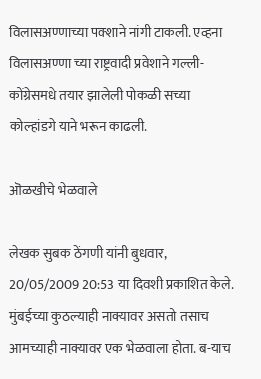विलासअण्णाच्या पक्शाने नांगी टाकली. एव्हना विलासअण्णा च्या राष्ट्रवादी प्रवेशाने गल्ली-कोंग्रेसमधे तयार झालेली पोकळी सच्या कोल्हांडगे याने भरून काढली.

ऒळखीचे भेळवाले

लेखक सुबक ठेंगणी यांनी बुधवार, 20/05/2009 20:53 या दिवशी प्रकाशित केले.
मुंबईच्या कुठल्याही नाक्यावर असतो तसाच आमच्याही नाक्यावर एक भेळवाला होता. ब-याच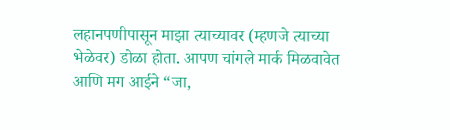लहानपणीपासून माझा त्याच्यावर (म्हणजे त्याच्या भेळेवर) डोळा होता. आपण चांगले मार्क मिळवावेत आणि मग आईने “जा,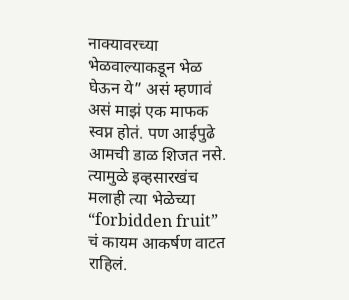नाक्यावरच्या भेळवाल्याकडून भेळ घेऊन ये” असं म्हणावं असं माझं एक माफक स्वप्न होतं. पण आईपुढे आमची डाळ शिजत नसे. त्यामुळे इव्हसारखंच मलाही त्या भेळेच्या “forbidden fruit” चं कायम आकर्षण वाटत राहिलं.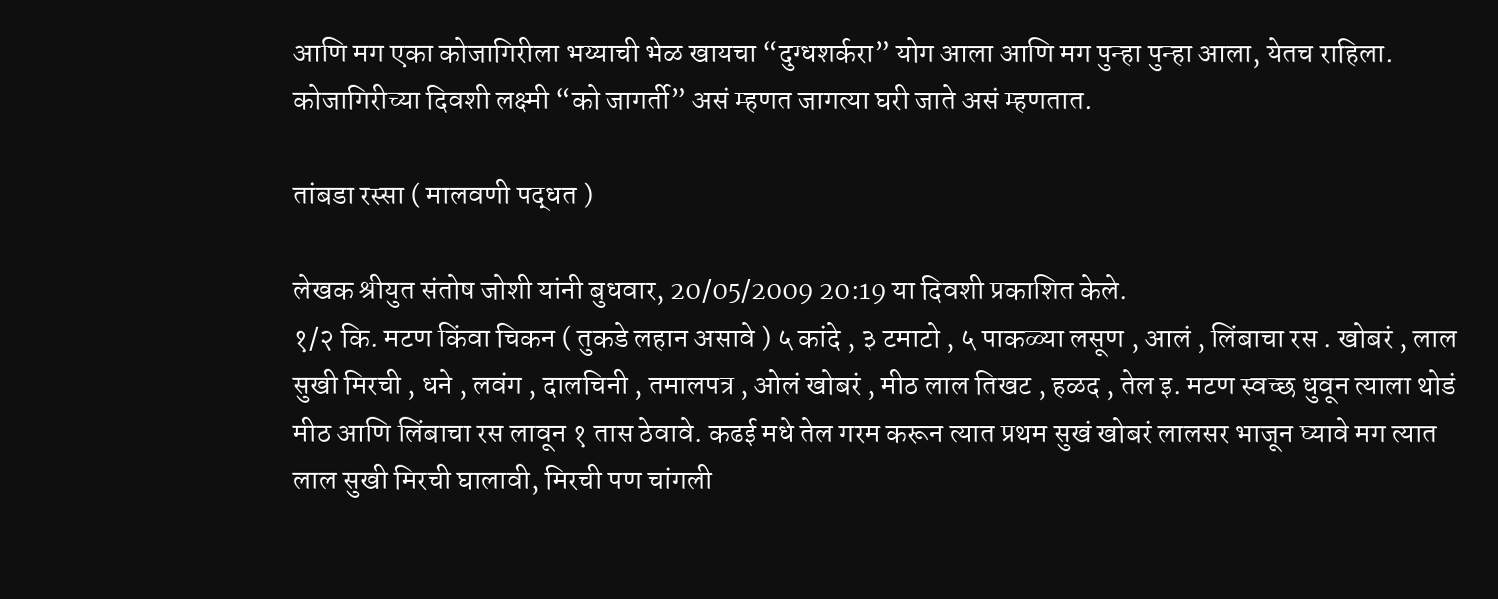आणि मग एका कोजागिरीला भय्याची भेळ खायचा “दुग्धशर्करा” योग आला आणि मग पुन्हा पुन्हा आला, येतच राहिला. कोजागिरीच्या दिवशी लक्ष्मी “को जागर्ती” असं म्हणत जागत्या घरी जाते असं म्हणतात.

तांबडा रस्सा ( मालवणी पद्धत )

लेखक श्रीयुत संतोष जोशी यांनी बुधवार, 20/05/2009 20:19 या दिवशी प्रकाशित केले.
१/२ कि. मटण किंवा चिकन ( तुकडे लहान असावे ) ५ कांदे , ३ टमाटो , ५ पाकळ्या लसूण , आलं , लिंबाचा रस . खोबरं , लाल सुखी मिरची , धने , लवंग , दालचिनी , तमालपत्र , ओलं खोबरं , मीठ लाल तिखट , हळद , तेल इ. मटण स्वच्छ धुवून त्याला थोडं मीठ आणि लिंबाचा रस लावून १ तास ठेवावे. कढई मधे तेल गरम करून त्यात प्रथम सुखं खोबरं लालसर भाजून घ्यावे मग त्यात लाल सुखी मिरची घालावी, मिरची पण चांगली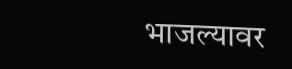भाजल्यावर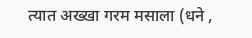त्यात अख्खा गरम मसाला (धने ,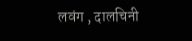लवंग , दालचिनी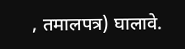, तमालपत्र) घालावे.